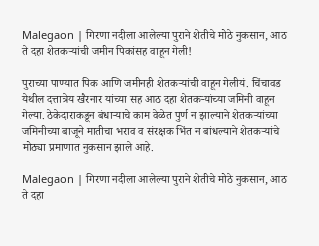Malegaon | गिरणा नदीला आलेल्या पुराने शेतीचे मोठे नुकसान, आठ ते दहा शेतकऱ्यांची जमीन पिकांसह वाहून गेली!

पुराच्या पाण्यात पिक आणि जमीनही शेतकऱ्यांची वाहून गेलीयं. चिंचावड येथील दत्तात्रेय खैरनार यांच्या सह आठ दहा शेतकऱ्यांच्या जमिनी वाहून गेल्या. ठेकेदाराकडून बंधाऱ्याचे काम वेळेत पुर्ण न झाल्याने शेतकऱ्यांच्या जमिनीच्या बाजूने मातीचा भराव व संरक्षक भिंत न बांधल्याने शेतकऱ्यांचे मोठ्या प्रमाणात नुकसान झाले आहे.

Malegaon | गिरणा नदीला आलेल्या पुराने शेतीचे मोठे नुकसान, आठ ते दहा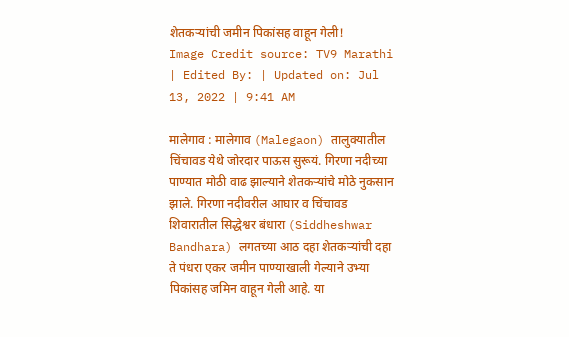शेतकऱ्यांची जमीन पिकांसह वाहून गेली!
Image Credit source: TV9 Marathi
| Edited By: | Updated on: Jul 13, 2022 | 9:41 AM

मालेगाव : मालेगाव (Malegaon) तालुक्यातील चिंचावड येथे जोरदार पाऊस सुरूयं. गिरणा नदीच्या पाण्यात मोठी वाढ झाल्याने शेतकऱ्यांचे मोठे नुकसान झाले. गिरणा नदीवरील आघार व चिंचावड शिवारातील सिद्धेश्वर बंधारा (Siddheshwar Bandhara) लगतच्या आठ दहा शेतकऱ्यांची दहा ते पंधरा एकर जमीन पाण्याखाली गेल्याने उभ्या पिकांसह जमिन वाहून गेली आहे. या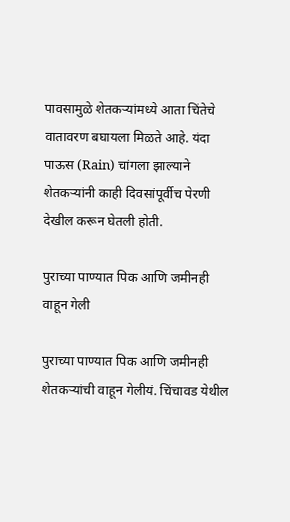पावसामुळे शेतकऱ्यांमध्ये आता चिंतेचे वातावरण बघायला मिळते आहे. यंदा पाऊस (Rain) चांगला झाल्याने शेतकऱ्यांनी काही दिवसांपूर्वीच पेरणी देखील करून घेतली होती.

पुराच्या पाण्यात पिक आणि जमीनही वाहून गेली

पुराच्या पाण्यात पिक आणि जमीनही शेतकऱ्यांची वाहून गेलीयं. चिंचावड येथील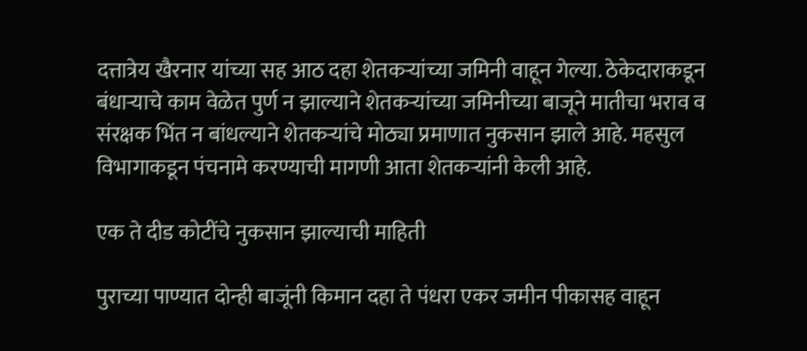दत्तात्रेय खैरनार यांच्या सह आठ दहा शेतकऱ्यांच्या जमिनी वाहून गेल्या. ठेकेदाराकडून बंधाऱ्याचे काम वेळेत पुर्ण न झाल्याने शेतकऱ्यांच्या जमिनीच्या बाजूने मातीचा भराव व संरक्षक भिंत न बांधल्याने शेतकऱ्यांचे मोठ्या प्रमाणात नुकसान झाले आहे. महसुल विभागाकडून पंचनामे करण्याची मागणी आता शेतकऱ्यांनी केली आहे.

एक ते दीड कोटींचे नुकसान झाल्याची माहिती

पुराच्या पाण्यात दोन्ही बाजूंनी किमान दहा ते पंधरा एकर जमीन पीकासह वाहून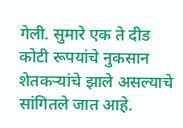गेली. सुमारे एक ते दीड कोटी रूपयांचे नुकसान शेतकऱ्यांचे झाले असल्याचे सांगितले जात आहे.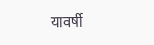यावर्षी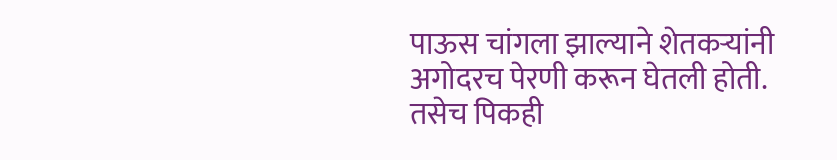पाऊस चांगला झाल्याने शेतकऱ्यांनी अगोदरच पेरणी करून घेतली होती. तसेच पिकही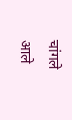चांगले आले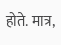होते. मात्र,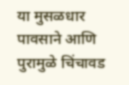या मुसळधार पावसाने आणि पुरामुळे चिंचावड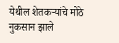येथील शेतकऱ्यांचे मोठे नुकसान झाले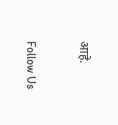आहे.

Follow Us